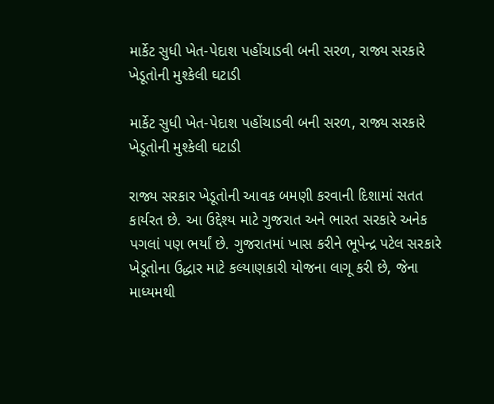માર્કેટ સુધી ખેત-પેદાશ પહોંચાડવી બની સરળ, રાજ્ય સરકારે ખેડૂતોની મુશ્કેલી ઘટાડી

માર્કેટ સુધી ખેત-પેદાશ પહોંચાડવી બની સરળ, રાજ્ય સરકારે ખેડૂતોની મુશ્કેલી ઘટાડી

રાજ્ય સરકાર ખેડૂતોની આવક બમણી કરવાની દિશામાં સતત કાર્યરત છે. આ ઉદ્દેશ્ય માટે ગુજરાત અને ભારત સરકારે અનેક પગલાં પણ ભર્યાં છે. ગુજરાતમાં ખાસ કરીને ભૂપેન્દ્ર પટેલ સરકારે ખેડૂતોના ઉદ્ધાર માટે કલ્યાણકારી યોજના લાગૂ કરી છે, જેના માધ્યમથી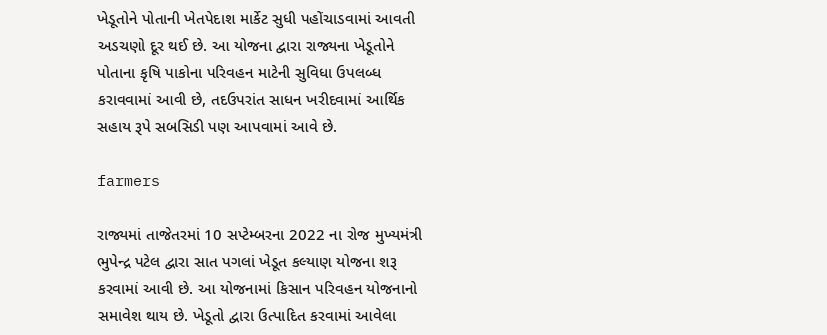ખેડૂતોને પોતાની ખેતપેદાશ માર્કેટ સુધી પહોંચાડવામાં આવતી અડચણો દૂર થઈ છે. આ યોજના દ્વારા રાજ્યના ખેડૂતોને પોતાના કૃષિ પાકોના પરિવહન માટેની સુવિધા ઉપલબ્ધ કરાવવામાં આવી છે, તદઉપરાંત સાધન ખરીદવામાં આર્થિક સહાય રૂપે સબસિડી પણ આપવામાં આવે છે.

farmers

રાજ્યમાં તાજેતરમાં 10 સપ્ટેમ્બરના 2022 ના રોજ મુખ્યમંત્રી ભુપેન્દ્ર પટેલ દ્વારા સાત પગલાં ખેડૂત કલ્યાણ યોજના શરૂ કરવામાં આવી છે. આ યોજનામાં કિસાન પરિવહન યોજનાનો સમાવેશ થાય છે. ખેડૂતો દ્વારા ઉત્પાદિત કરવામાં આવેલા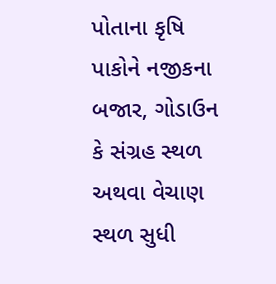પોતાના કૃષિ પાકોને નજીકના બજાર, ગોડાઉન કે સંગ્રહ સ્થળ અથવા વેચાણ સ્થળ સુધી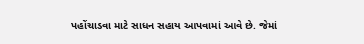પહોંચાડવા માટે સાધન સહાય આપવામાં આવે છે. જેમાં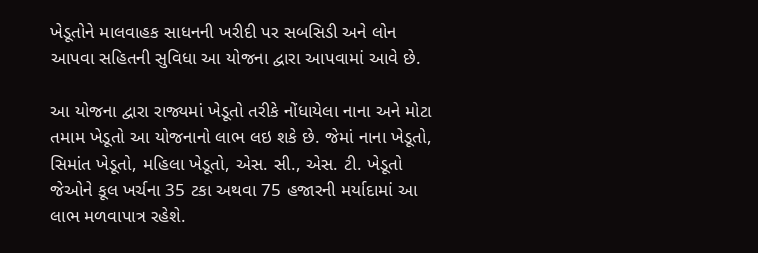ખેડૂતોને માલવાહક સાધનની ખરીદી પર સબસિડી અને લોન આપવા સહિતની સુવિધા આ યોજના દ્વારા આપવામાં આવે છે.

આ યોજના દ્વારા રાજ્યમાં ખેડૂતો તરીકે નોંધાયેલા નાના અને મોટા તમામ ખેડૂતો આ યોજનાનો લાભ લઇ શકે છે. જેમાં નાના ખેડૂતો, સિમાંત ખેડૂતો, મહિલા ખેડૂતો, એસ. સી., એસ. ટી. ખેડૂતો જેઓને કૂલ ખર્ચના 35 ટકા અથવા 75 હજારની મર્યાદામાં આ લાભ મળવાપાત્ર રહેશે.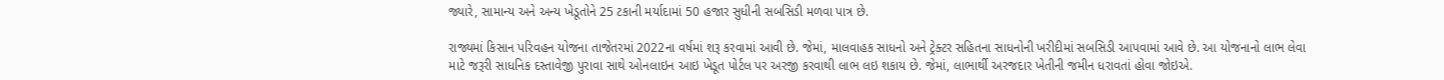જ્યારે, સામાન્ય અને અન્ય ખેડૂતોને 25 ટકાની મર્યાદામાં 50 હજાર સુધીની સબસિડી મળવા પાત્ર છે.

રાજ્યમાં કિસાન પરિવહન યોજના તાજેતરમાં 2022ના વર્ષમાં શરૂ કરવામાં આવી છે. જેમાં, માલવાહક સાધનો અને ટ્રેક્ટર સહિતના સાધનોની ખરીદીમાં સબસિડી આપવામાં આવે છે. આ યોજનાનો લાભ લેવા માટે જરૂરી સાધનિક દસ્તાવેજી પુરાવા સાથે ઓનલાઇન આઇ ખેડૂત પોર્ટલ પર અરજી કરવાથી લાભ લઇ શકાય છે. જેમાં, લાભાર્થી અરજદાર ખેતીની જમીન ધરાવતાં હોવા જોઇએ.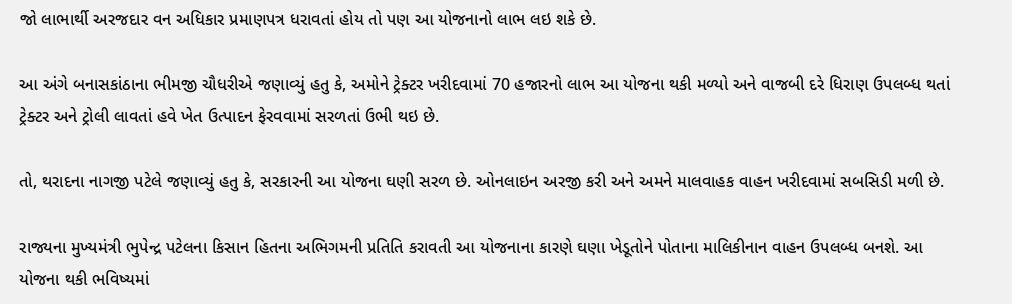જો લાભાર્થી અરજદાર વન અધિકાર પ્રમાણપત્ર ધરાવતાં હોય તો પણ આ યોજનાનો લાભ લઇ શકે છે.

આ અંગે બનાસકાંઠાના ભીમજી ચૌધરીએ જણાવ્યું હતુ કે, અમોને ટ્રેક્ટર ખરીદવામાં 70 હજારનો લાભ આ યોજના થકી મળ્યો અને વાજબી દરે ધિરાણ ઉપલબ્ધ થતાં ટ્રેક્ટર અને ટ્રોલી લાવતાં હવે ખેત ઉત્પાદન ફેરવવામાં સરળતાં ઉભી થઇ છે.

તો, થરાદના નાગજી પટેલે જણાવ્યું હતુ કે, સરકારની આ યોજના ઘણી સરળ છે. ઓનલાઇન અરજી કરી અને અમને માલવાહક વાહન ખરીદવામાં સબસિડી મળી છે.

રાજ્યના મુખ્યમંત્રી ભુપેન્દ્ર પટેલના કિસાન હિતના અભિગમની પ્રતિતિ કરાવતી આ યોજનાના કારણે ઘણા ખેડૂતોને પોતાના માલિકીનાન વાહન ઉપલબ્ધ બનશે. આ યોજના થકી ભવિષ્યમાં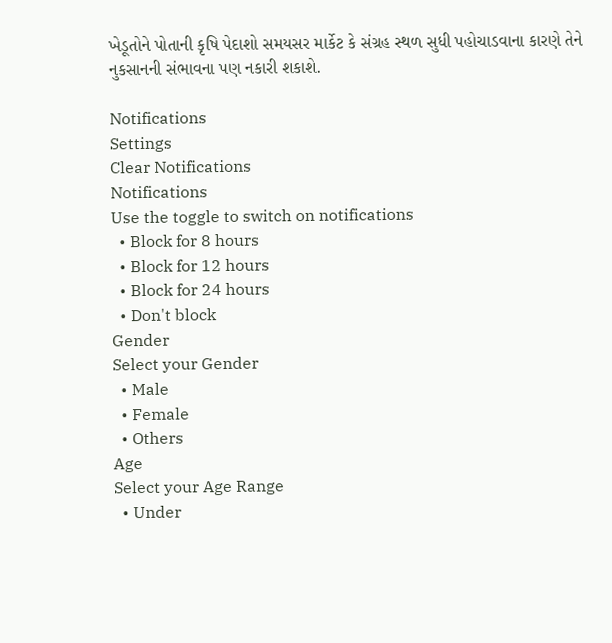ખેડૂતોને પોતાની કૃષિ પેદાશો સમયસર માર્કેટ કે સંગ્રહ સ્થળ સુધી પહોચાડવાના કારણે તેને નુકસાનની સંભાવના પણ નકારી શકાશે.

Notifications
Settings
Clear Notifications
Notifications
Use the toggle to switch on notifications
  • Block for 8 hours
  • Block for 12 hours
  • Block for 24 hours
  • Don't block
Gender
Select your Gender
  • Male
  • Female
  • Others
Age
Select your Age Range
  • Under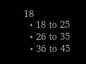18
  • 18 to 25
  • 26 to 35
  • 36 to 45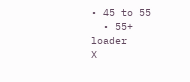• 45 to 55
  • 55+
loader
X